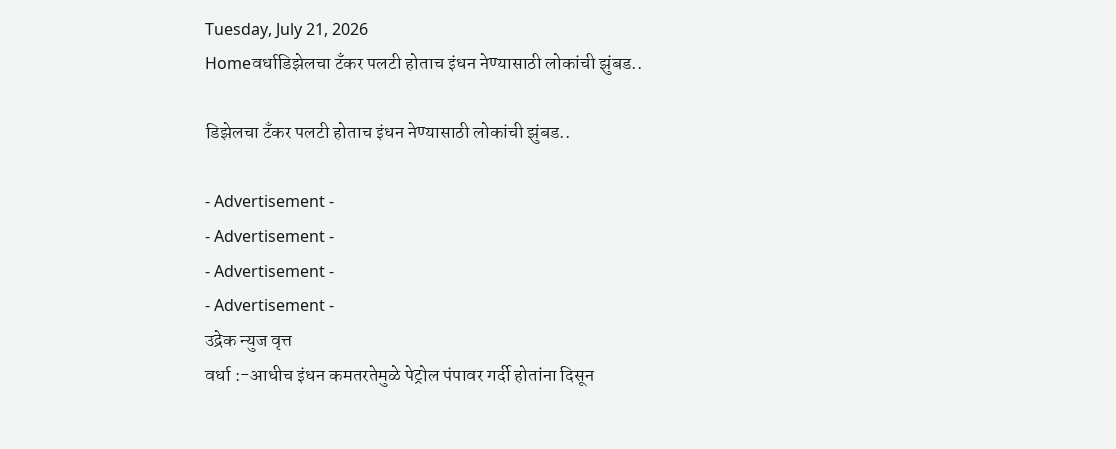Tuesday, July 21, 2026
Homeवर्धाडिझेलचा टँकर पलटी होताच इंधन नेण्यासाठी लोकांची झुंबड..

डिझेलचा टँकर पलटी होताच इंधन नेण्यासाठी लोकांची झुंबड..

- Advertisement -
- Advertisement -
- Advertisement -
- Advertisement -
उद्रेक न्युज वृत्त
वर्धा :-आधीच इंधन कमतरतेमुळे पेट्रोल पंपावर गर्दी होतांना दिसून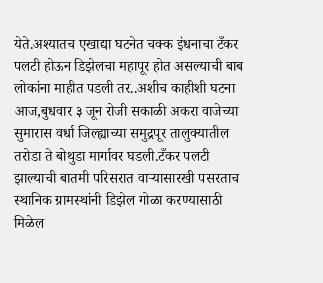येते.अश्यातच एखाद्या घटनेत चक्क इंधनाचा टँकर पलटी होऊन डिझेलचा महापूर होत असल्याची बाब लोकांना माहीत पडली तर..अशीच काहीशी घटना आज,बुधवार ३ जून रोजी सकाळी अकरा वाजेच्या सुमारास वर्धा जिल्ह्याच्या समुद्रपूर तालुक्यातील तरोडा ते बोथुडा मार्गावर घडली.टँकर पलटी झाल्याची बातमी परिसरात वाऱ्यासारखी पसरताच स्थानिक ग्रामस्थांनी डिझेल गोळा करण्यासाठी मिळेल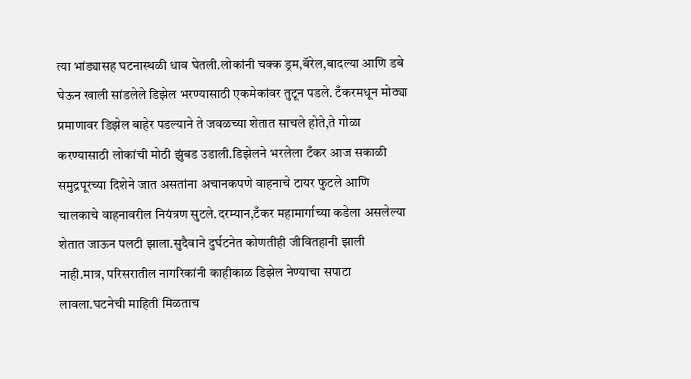त्या भांड्यासह घटनास्थळी धाव घेतली.लोकांनी चक्क ड्रम,बॅरेल,बादल्या आणि डबे घेऊन खाली सांडलेले डिझेल भरण्यासाठी एकमेकांवर तुटून पडले. टँकरमधून मोठ्या प्रमाणावर डिझेल बाहेर पडल्याने ते जवळच्या शेतात साचले होते,ते गोळा करण्यासाठी लोकांची मोठी झुंबड उडाली.डिझेलने भरलेला टँकर आज सकाळी समुद्रपूरच्या दिशेने जात असतांना अचानकपणे वाहनाचे टायर फुटले आणि चालकाचे वाहनावरील नियंत्रण सुटले.दरम्यान,टँकर महामार्गाच्या कडेला असलेल्या शेतात जाऊन पलटी झाला.सुदैवाने दुर्घटनेत कोणतीही जीवितहानी झाली नाही.मात्र, परिसरातील नागरिकांनी काहीकाळ डिझेल नेण्याचा सपाटा लावला.घटनेची माहिती मिळताच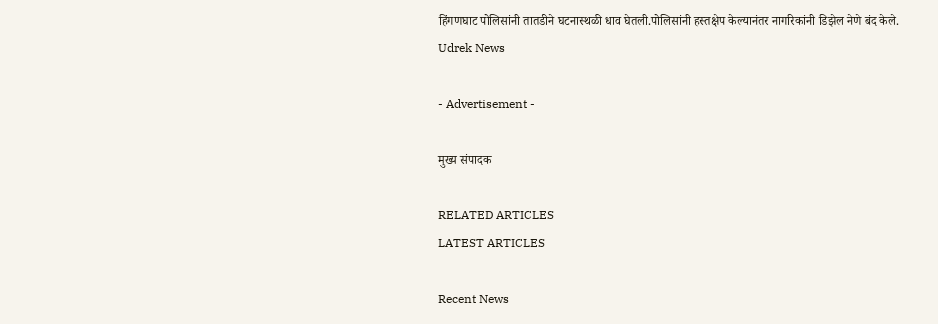हिंगणघाट पोलिसांनी तातडीने घटनास्थळी धाव घेतली.पोलिसांनी हस्तक्षेप केल्यानंतर नागरिकांनी डिझेल नेणे बंद केले.
Udrek News

- Advertisement -

मुख्य संपादक

RELATED ARTICLES
LATEST ARTICLES

Recent News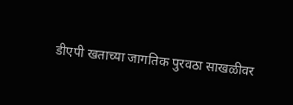डीएपी खताच्या जागतिक पुरवठा साखळीवर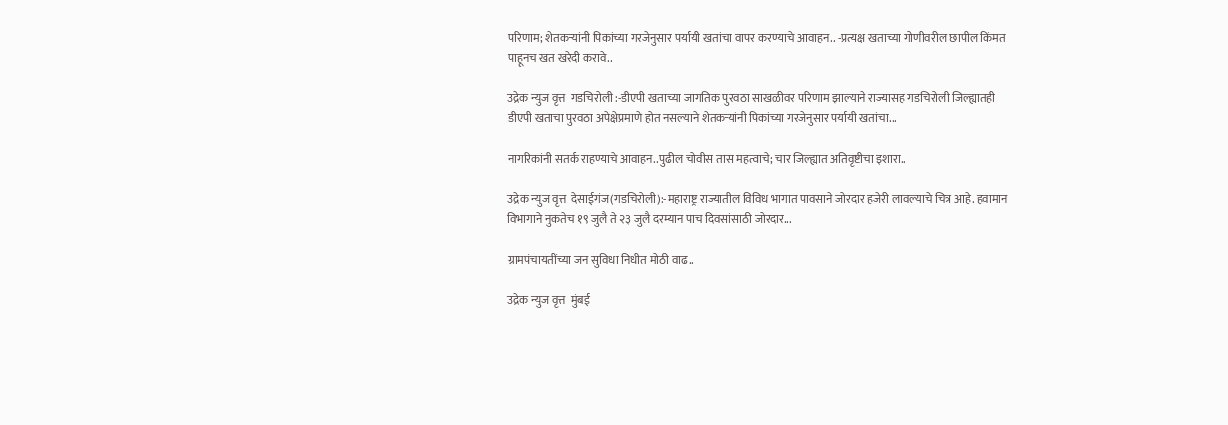परिणाम; शेतकऱ्यांनी पिकांच्या गरजेनुसार पर्यायी खतांचा वापर करण्याचे आवाहन.. -प्रत्यक्ष खताच्या गोणीवरील छापील किंमत पाहूनच खत खरेदी करावे..

उद्रेक न्युज वृत्त  गडचिरोली :-डीएपी खताच्या जागतिक पुरवठा साखळीवर परिणाम झाल्याने राज्यासह गडचिरोली जिल्ह्यातही डीएपी खताचा पुरवठा अपेक्षेप्रमाणे होत नसल्याने शेतकऱ्यांनी पिकांच्या गरजेनुसार पर्यायी खतांचा...

नागरिकांनी सतर्क राहण्याचे आवाहन..पुढील चोवीस तास महत्वाचे; चार जिल्ह्यात अतिवृष्टीचा इशारा..

उद्रेक न्युज वृत्त  देसाईगंज(गडचिरोली):-महाराष्ट्र राज्यातील विविध भागात पावसाने जोरदार हजेरी लावल्याचे चित्र आहे. हवामान विभागाने नुकतेच १९ जुलै ते २३ जुलै दरम्यान पाच दिवसांसाठी जोरदार...

ग्रामपंचायतींच्या जन सुविधा निधीत मोठी वाढ..

उद्रेक न्युज वृत्त  मुंबई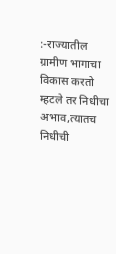:-राज्यातील ग्रामीण भागाचा विकास करतो म्हटले तर निधीचा अभाव,त्यातच निधीची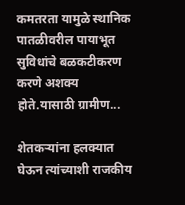कमतरता यामुळे स्थानिक पातळीवरील पायाभूत सुविधांचे बळकटीकरण करणे अशक्य होते.यासाठी ग्रामीण...

शेतकऱ्यांना हलक्यात घेऊन त्यांच्याशी राजकीय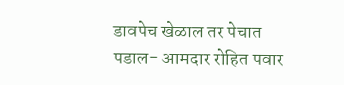डावपेच खेळाल तर पेचात पडाल- आमदार रोहित पवार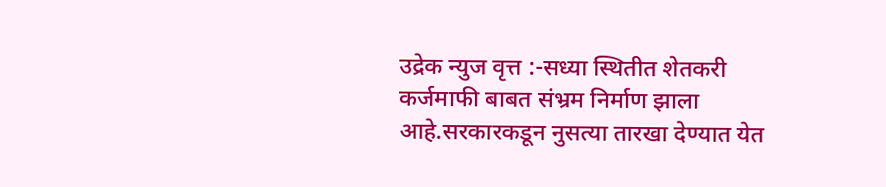उद्रेक न्युज वृत्त :-सध्या स्थितीत शेतकरी कर्जमाफी बाबत संभ्रम निर्माण झाला आहे.सरकारकडून नुसत्या तारखा देण्यात येत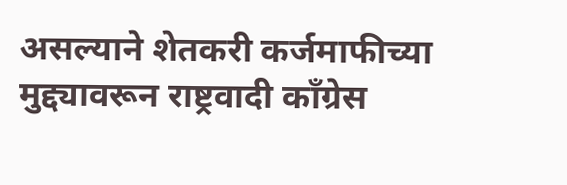असल्याने शेतकरी कर्जमाफीच्या मुद्द्यावरून राष्ट्रवादी काँग्रेस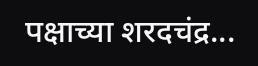पक्षाच्या शरदचंद्र...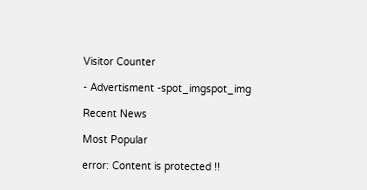Visitor Counter

- Advertisment -spot_imgspot_img

Recent News

Most Popular

error: Content is protected !!